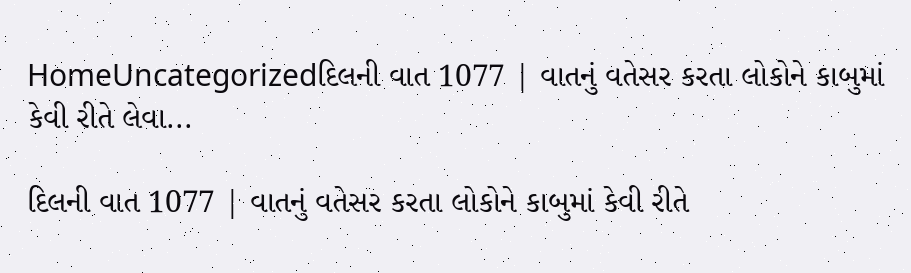HomeUncategorizedદિલની વાત 1077 | વાતનું વતેસર કરતા લોકોને કાબુમાં કેવી રીતે લેવા...

દિલની વાત 1077 | વાતનું વતેસર કરતા લોકોને કાબુમાં કેવી રીતે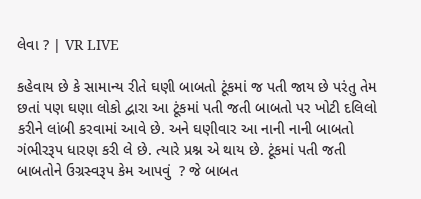લેવા ? | VR LIVE

કહેવાય છે કે સામાન્ય રીતે ઘણી બાબતો ટૂંકમાં જ પતી જાય છે પરંતુ તેમ છતાં પણ ઘણા લોકો દ્વારા આ ટૂંકમાં પતી જતી બાબતો પર ખોટી દલિલો કરીને લાંબી કરવામાં આવે છે. અને ઘણીવાર આ નાની નાની બાબતો ગંભીરરૂપ ધારણ કરી લે છે. ત્યારે પ્રશ્ન એ થાય છે. ટૂંકમાં પતી જતી બાબતોને ઉગ્રસ્વરૂપ કેમ આપવું  ? જે બાબત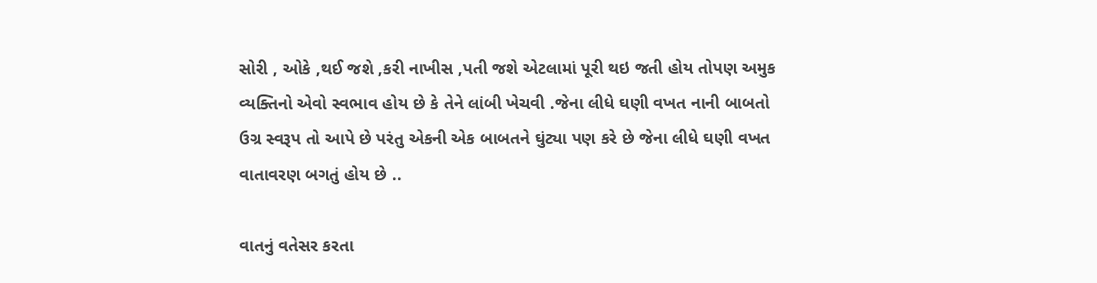સોરી , ઓકે ,થઈ જશે ,કરી નાખીસ ,પતી જશે એટલામાં પૂરી થઇ જતી હોય તોપણ અમુક વ્યક્તિનો એવો સ્વભાવ હોય છે કે તેને લાંબી ખેચવી .જેના લીધે ઘણી વખત નાની બાબતો ઉગ્ર સ્વરૂપ તો આપે છે પરંતુ એકની એક બાબતને ઘુંટ્યા પણ કરે છે જેના લીધે ઘણી વખત વાતાવરણ બગતું હોય છે ..

વાતનું વતેસર કરતા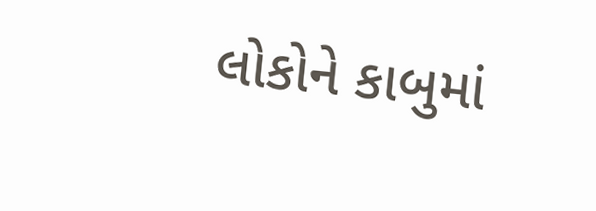લોકોને કાબુમાં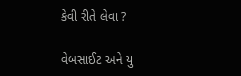કેવી રીતે લેવા ?

વેબસાઈટ અને યુ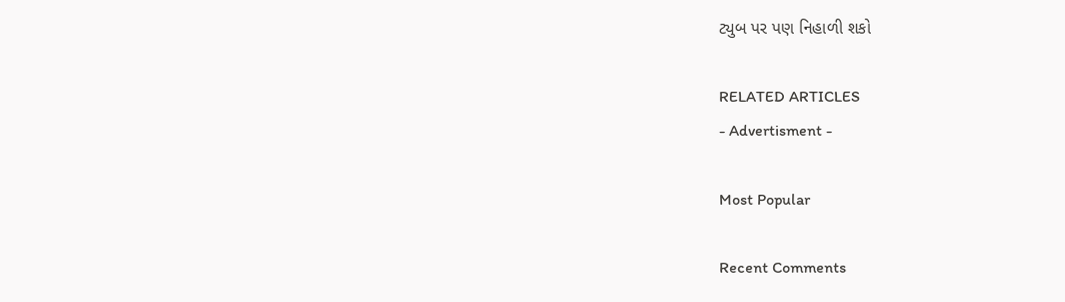ટ્યુબ પર પણ નિહાળી શકો

RELATED ARTICLES
- Advertisment -

Most Popular

Recent Comments